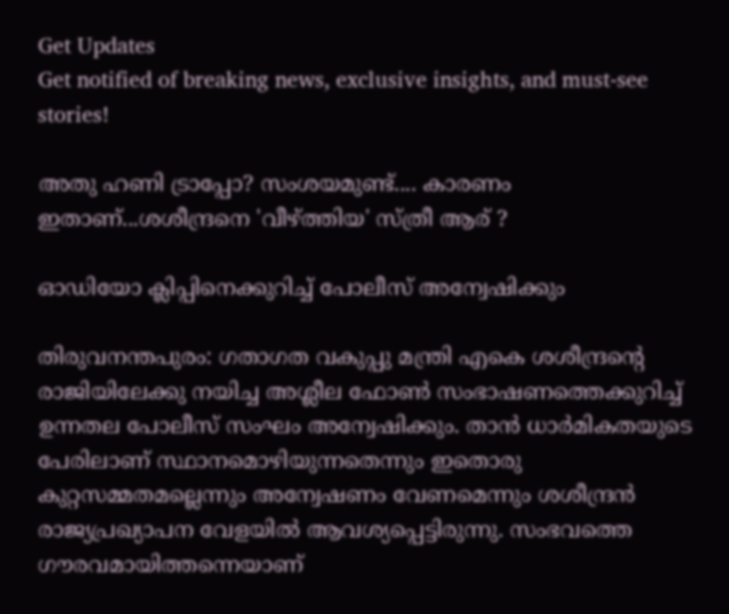Get Updates
Get notified of breaking news, exclusive insights, and must-see stories!

അതു ഹണി ട്രാപ്പോ? സംശയമുണ്ട്.... കാരണം ഇതാണ്...ശശീന്ദ്രനെ 'വീഴ്ത്തിയ' സ്ത്രീ ആര് ?

ഓഡിയോ ക്ലിപ്പിനെക്കുറിച്ച് പോലീസ് അന്വേഷിക്കും

തിരുവനന്തപുരം: ഗതാഗത വകുപ്പു മന്ത്രി എകെ ശശീന്ദ്രന്റെ രാജിയിലേക്കു നയിച്ച അശ്ലീല ഫോണ്‍ സംഭാഷണത്തെക്കുറിച്ച് ഉന്നതല പോലീസ് സംഘം അന്വേഷിക്കും. താന്‍ ധാര്‍മികതയുടെ പേരിലാണ് സ്ഥാനമൊഴിയുന്നതെന്നും ഇതൊരു കുറ്റസമ്മതമല്ലെന്നും അന്വേഷണം വേണമെന്നും ശശീന്ദ്രന്‍ രാജ്യപ്രഖ്യാപന വേളയില്‍ ആവശ്യപ്പെട്ടിരുന്നു. സംഭവത്തെ ഗൗരവമായിത്തന്നെയാണ്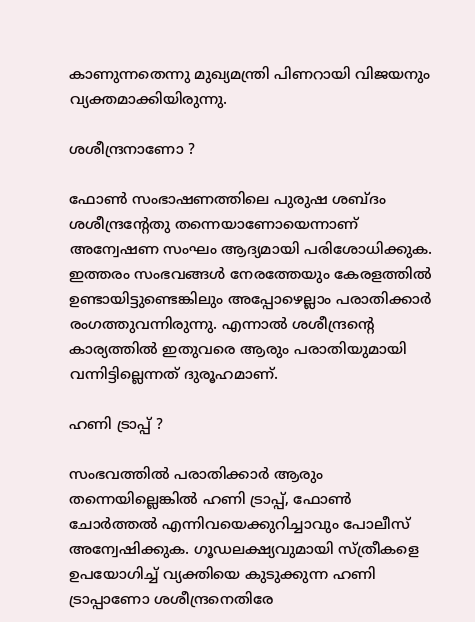കാണുന്നതെന്നു മുഖ്യമന്ത്രി പിണറായി വിജയനും വ്യക്തമാക്കിയിരുന്നു.

ശശീന്ദ്രനാണോ ?

ഫോണ്‍ സംഭാഷണത്തിലെ പുരുഷ ശബ്ദം ശശീന്ദ്രന്റേതു തന്നെയാണോയെന്നാണ് അന്വേഷണ സംഘം ആദ്യമായി പരിശോധിക്കുക. ഇത്തരം സംഭവങ്ങള്‍ നേരത്തേയും കേരളത്തില്‍ ഉണ്ടായിട്ടുണ്ടെങ്കിലും അപ്പോഴെല്ലാം പരാതിക്കാര്‍ രംഗത്തുവന്നിരുന്നു. എന്നാല്‍ ശശീന്ദ്രന്റെ കാര്യത്തില്‍ ഇതുവരെ ആരും പരാതിയുമായി വന്നിട്ടില്ലെന്നത് ദുരൂഹമാണ്.

ഹണി ട്രാപ്പ് ?

സംഭവത്തില്‍ പരാതിക്കാര്‍ ആരും തന്നെയില്ലെങ്കില്‍ ഹണി ട്രാപ്പ്, ഫോണ്‍ ചോര്‍ത്തല്‍ എന്നിവയെക്കുറിച്ചാവും പോലീസ് അന്വേഷിക്കുക. ഗൂഡലക്ഷ്യവുമായി സ്ത്രീകളെ ഉപയോഗിച്ച് വ്യക്തിയെ കുടുക്കുന്ന ഹണി ട്രാപ്പാണോ ശശീന്ദ്രനെതിരേ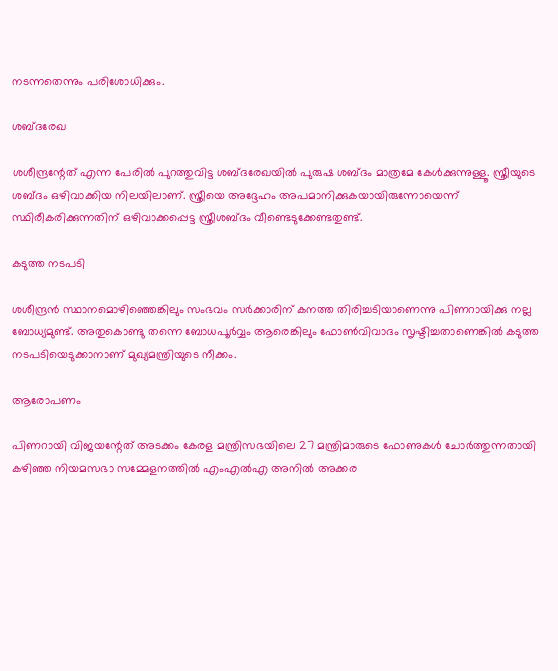നടന്നതെന്നും പരിശോധിക്കും.

ശബ്ദരേഖ

ശശീന്ദ്രന്റേത് എന്ന പേരില്‍ പുറത്തുവിട്ട ശബ്ദരേഖയില്‍ പുരുഷ ശബ്ദം മാത്രമേ കേള്‍ക്കുന്നുള്ളൂ. സ്ത്രീയുടെ ശബ്ദം ഒഴിവാക്കിയ നിലയിലാണ്. സ്ത്രീയെ അദ്ദേഹം അപമാനിക്കുകയായിരുന്നോയെന്ന് സ്ഥിരീകരിക്കുന്നതിന് ഒഴിവാക്കപ്പെട്ട സ്ത്രീശബ്ദം വീണ്ടെടുക്കേണ്ടതുണ്ട്.

കടുത്ത നടപടി

ശശീന്ദ്രന്‍ സ്ഥാനമൊഴിഞ്ഞെങ്കിലും സംഭവം സര്‍ക്കാരിന് കനത്ത തിരിച്ചടിയാണെന്നു പിണറായിക്കു നല്ല ബോധ്യമുണ്ട്. അതുകൊണ്ടു തന്നെ ബോധപൂര്‍വ്വം ആരെങ്കിലും ഫോണ്‍വിവാദം സൃഷ്ടിച്ചതാണെങ്കില്‍ കടുത്ത നടപടിയെടുക്കാനാണ് മുഖ്യമന്ത്രിയുടെ നീക്കം.

ആരോപണം

പിണറായി വിജയന്റേത് അടക്കം കേരള മന്ത്രിസഭയിലെ 27 മന്ത്രിമാരുടെ ഫോണുകള്‍ ചോര്‍ത്തുന്നതായി കഴിഞ്ഞ നിയമസഭാ സമ്മേളനത്തില്‍ എംഎല്‍എ അനില്‍ അക്കര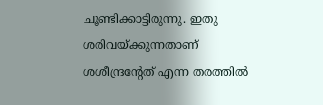ചൂണ്ടിക്കാട്ടിരുന്നു. ഇതു ശരിവയ്ക്കുന്നതാണ് ശശീന്ദ്രന്റേത് എന്ന തരത്തില്‍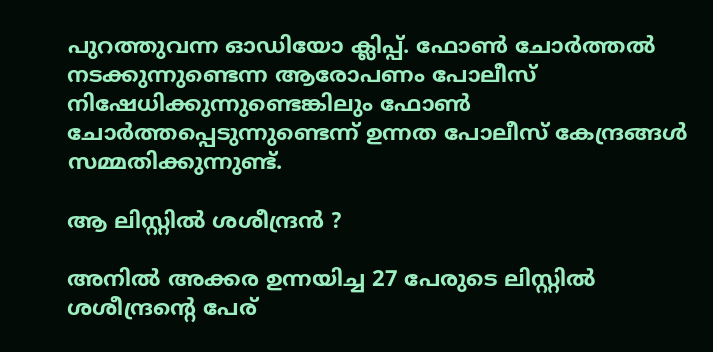പുറത്തുവന്ന ഓഡിയോ ക്ലിപ്പ്. ഫോണ്‍ ചോര്‍ത്തല്‍ നടക്കുന്നുണ്ടെന്ന ആരോപണം പോലീസ് നിഷേധിക്കുന്നുണ്ടെങ്കിലും ഫോണ്‍ ചോര്‍ത്തപ്പെടുന്നുണ്ടെന്ന് ഉന്നത പോലീസ് കേന്ദ്രങ്ങള്‍ സമ്മതിക്കുന്നുണ്ട്.

ആ ലിസ്റ്റില്‍ ശശീന്ദ്രന്‍ ?

അനില്‍ അക്കര ഉന്നയിച്ച 27 പേരുടെ ലിസ്റ്റില്‍ ശശീന്ദ്രന്റെ പേര്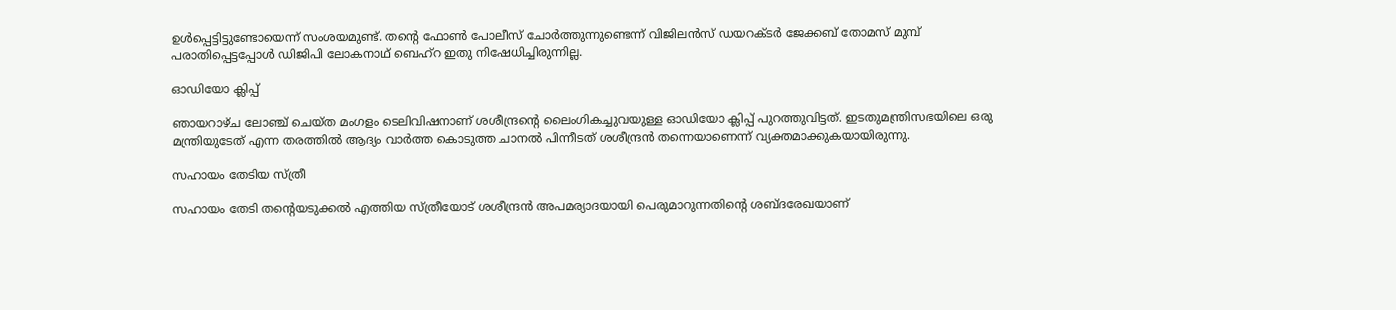ഉള്‍പ്പെട്ടിട്ടുണ്ടോയെന്ന് സംശയമുണ്ട്. തന്റെ ഫോണ്‍ പോലീസ് ചോര്‍ത്തുന്നുണ്ടെന്ന് വിജിലന്‍സ് ഡയറക്ടര്‍ ജേക്കബ് തോമസ് മുമ്പ് പരാതിപ്പെട്ടപ്പോള്‍ ഡിജിപി ലോകനാഥ് ബെഹ്‌റ ഇതു നിഷേധിച്ചിരുന്നില്ല.

ഓഡിയോ ക്ലിപ്പ്

ഞായറാഴ്ച ലോഞ്ച് ചെയ്ത മംഗളം ടെലിവിഷനാണ് ശശീന്ദ്രന്റെ ലൈംഗികച്ചുവയുള്ള ഓഡിയോ ക്ലിപ്പ് പുറത്തുവിട്ടത്. ഇടതുമന്ത്രിസഭയിലെ ഒരു മന്ത്രിയുടേത് എന്ന തരത്തില്‍ ആദ്യം വാര്‍ത്ത കൊടുത്ത ചാനല്‍ പിന്നീടത് ശശീന്ദ്രന്‍ തന്നെയാണെന്ന് വ്യക്തമാക്കുകയായിരുന്നു.

സഹായം തേടിയ സ്ത്രീ

സഹായം തേടി തന്റെയടുക്കല്‍ എത്തിയ സ്ത്രീയോട് ശശീന്ദ്രന്‍ അപമര്യാദയായി പെരുമാറുന്നതിന്റെ ശബ്ദരേഖയാണ്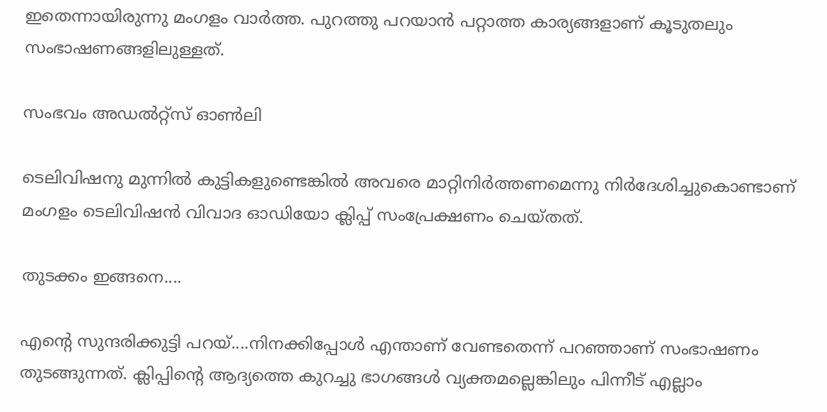ഇതെന്നായിരുന്നു മംഗളം വാര്‍ത്ത. പുറത്തു പറയാന്‍ പറ്റാത്ത കാര്യങ്ങളാണ് കൂടുതലും സംഭാഷണങ്ങളിലുള്ളത്.

സംഭവം അഡല്‍റ്റ്‌സ് ഓണ്‍ലി

ടെലിവിഷനു മുന്നില്‍ കുട്ടികളുണ്ടെങ്കില്‍ അവരെ മാറ്റിനിര്‍ത്തണമെന്നു നിര്‍ദേശിച്ചുകൊണ്ടാണ് മംഗളം ടെലിവിഷന്‍ വിവാദ ഓഡിയോ ക്ലിപ്പ് സംപ്രേക്ഷണം ചെയ്തത്.

തുടക്കം ഇങ്ങനെ....

എന്റെ സുന്ദരിക്കുട്ടി പറയ്....നിനക്കിപ്പോള്‍ എന്താണ് വേണ്ടതെന്ന് പറഞ്ഞാണ് സംഭാഷണം തുടങ്ങുന്നത്. ക്ലിപ്പിന്റെ ആദ്യത്തെ കുറച്ചു ഭാഗങ്ങള്‍ വ്യക്തമല്ലെങ്കിലും പിന്നീട് എല്ലാം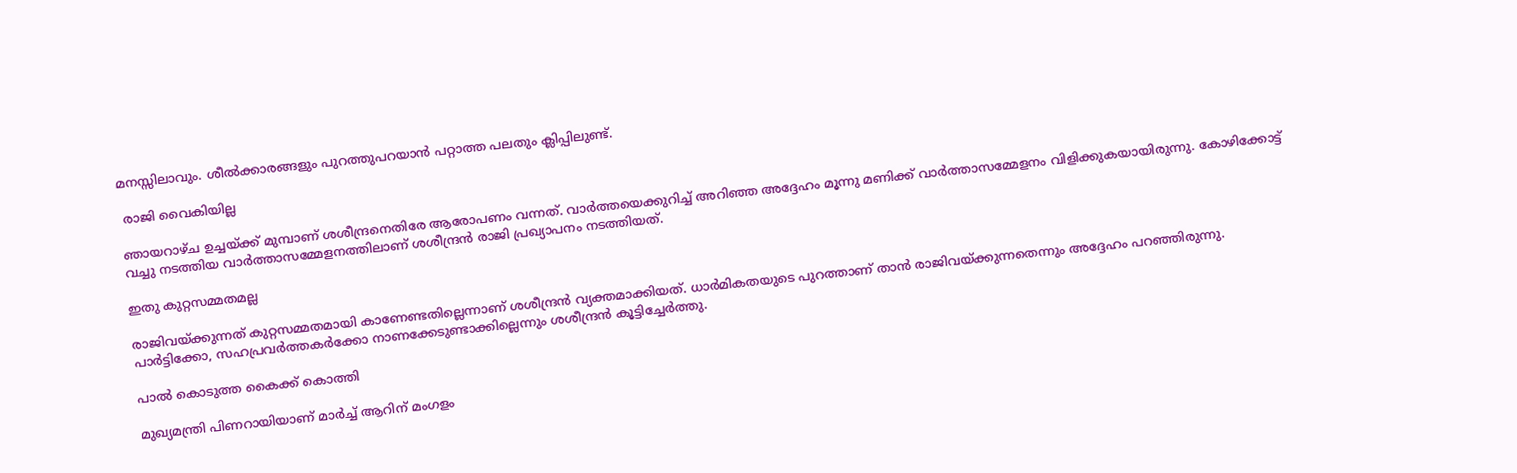മനസ്സിലാവും. ശീല്‍ക്കാരങ്ങളും പുറത്തുപറയാന്‍ പറ്റാത്ത പലതും ക്ലിപ്പിലുണ്ട്.

 രാജി വൈകിയില്ല

ഞായറാഴ്ച ഉച്ചയ്ക്ക് മുമ്പാണ് ശശീന്ദ്രനെതിരേ ആരോപണം വന്നത്. വാര്‍ത്തയെക്കുറിച്ച് അറിഞ്ഞ അദ്ദേഹം മൂന്നു മണിക്ക് വാര്‍ത്താസമ്മേളനം വിളിക്കുകയായിരുന്നു. കോഴിക്കോട്ട് വച്ചു നടത്തിയ വാര്‍ത്താസമ്മേളനത്തിലാണ് ശശീന്ദ്രന്‍ രാജി പ്രഖ്യാപനം നടത്തിയത്.

ഇതു കുറ്റസമ്മതമല്ല

രാജിവയ്ക്കുന്നത് കുറ്റസമ്മതമായി കാണേണ്ടതില്ലെന്നാണ് ശശീന്ദ്രന്‍ വ്യക്തമാക്കിയത്. ധാര്‍മികതയുടെ പുറത്താണ് താന്‍ രാജിവയ്ക്കുന്നതെന്നും അദ്ദേഹം പറഞ്ഞിരുന്നു. പാര്‍ട്ടിക്കോ, സഹപ്രവര്‍ത്തകര്‍ക്കോ നാണക്കേടുണ്ടാക്കില്ലെന്നും ശശീന്ദ്രന്‍ കൂട്ടിച്ചേര്‍ത്തു.

പാല്‍ കൊടുത്ത കൈക്ക് കൊത്തി

മുഖ്യമന്ത്രി പിണറായിയാണ് മാര്‍ച്ച് ആറിന് മംഗളം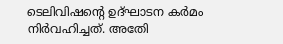ടെലിവിഷന്റെ ഉദ്ഘാടന കര്‍മം നിര്‍വഹിച്ചത്. അതേി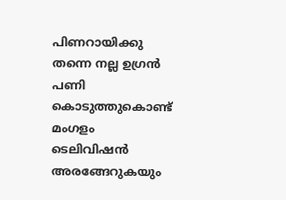പിണറായിക്കു തന്നെ നല്ല ഉഗ്രന്‍ പണി കൊടുത്തുകൊണ്ട് മംഗളം ടെലിവിഷന്‍ അരങ്ങേറുകയും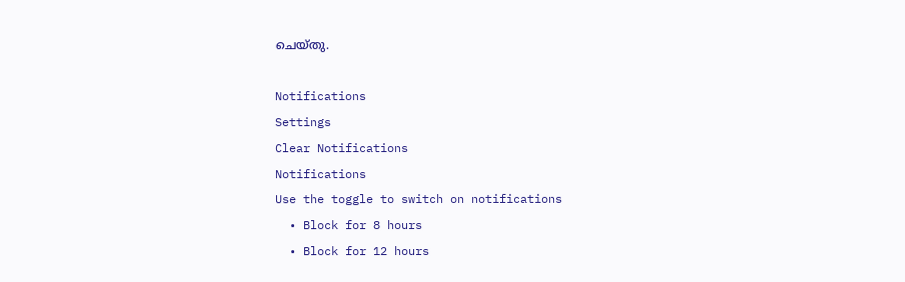ചെയ്തു.

Notifications
Settings
Clear Notifications
Notifications
Use the toggle to switch on notifications
  • Block for 8 hours
  • Block for 12 hours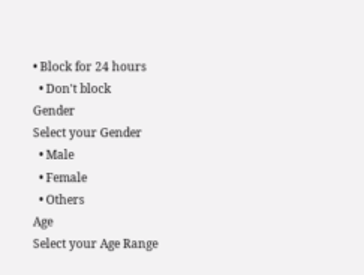• Block for 24 hours
  • Don't block
Gender
Select your Gender
  • Male
  • Female
  • Others
Age
Select your Age Range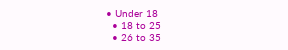• Under 18
  • 18 to 25
  • 26 to 35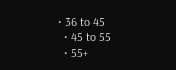• 36 to 45
  • 45 to 55
  • 55+